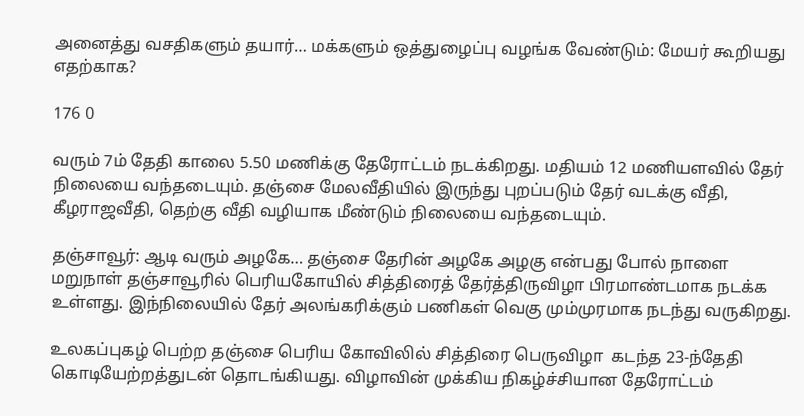அனைத்து வசதிகளும் தயார்… மக்களும் ஒத்துழைப்பு வழங்க வேண்டும்: மேயர் கூறியது எதற்காக?

176 0

வரும் 7ம் தேதி காலை 5.50 மணிக்கு தேரோட்டம் நடக்கிறது. மதியம் 12 மணியளவில் தேர் நிலையை வந்தடையும். தஞ்சை மேலவீதியில் இருந்து புறப்படும் தேர் வடக்கு வீதி, கீழராஜவீதி, தெற்கு வீதி வழியாக மீண்டும் நிலையை வந்தடையும்.

தஞ்சாவூர்: ஆடி வரும் அழகே… தஞ்சை தேரின் அழகே அழகு என்பது போல் நாளை மறுநாள் தஞ்சாவூரில் பெரியகோயில் சித்திரைத் தேர்த்திருவிழா பிரமாண்டமாக நடக்க உள்ளது. இந்நிலையில் தேர் அலங்கரிக்கும் பணிகள் வெகு மும்முரமாக நடந்து வருகிறது.

உலகப்புகழ் பெற்ற தஞ்சை பெரிய கோவிலில் சித்திரை பெருவிழா  கடந்த 23-ந்தேதி கொடியேற்றத்துடன் தொடங்கியது. விழாவின் முக்கிய நிகழ்ச்சியான தேரோட்டம்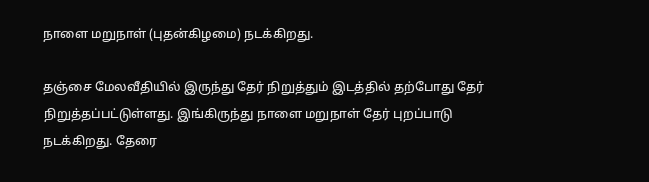நாளை மறுநாள் (புதன்கிழமை) நடக்கிறது.

தஞ்சை மேலவீதியில் இருந்து தேர் நிறுத்தும் இடத்தில் தற்போது தேர் நிறுத்தப்பட்டுள்ளது. இங்கிருந்து நாளை மறுநாள் தேர் புறப்பாடு நடக்கிறது. தேரை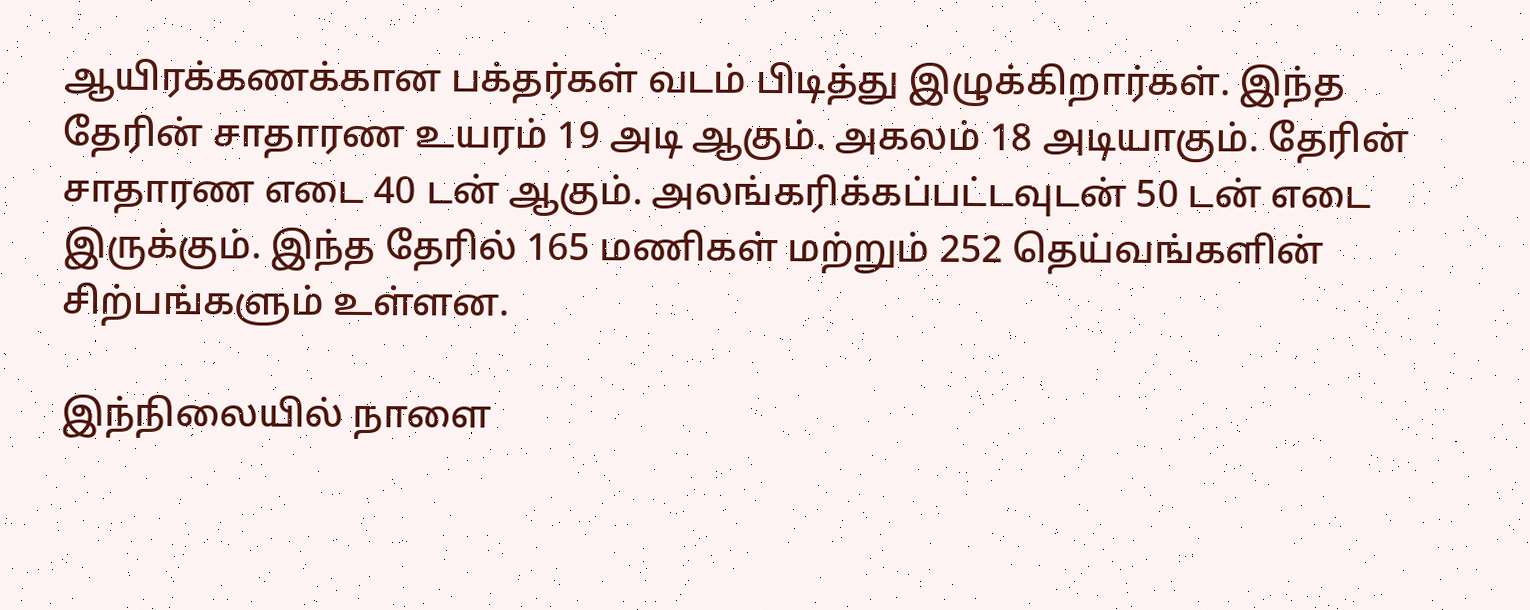ஆயிரக்கணக்கான பக்தர்கள் வடம் பிடித்து இழுக்கிறார்கள். இந்த தேரின் சாதாரண உயரம் 19 அடி ஆகும். அகலம் 18 அடியாகும். தேரின் சாதாரண எடை 40 டன் ஆகும். அலங்கரிக்கப்பட்டவுடன் 50 டன் எடை இருக்கும். இந்த தேரில் 165 மணிகள் மற்றும் 252 தெய்வங்களின் சிற்பங்களும் உள்ளன.

இந்நிலையில் நாளை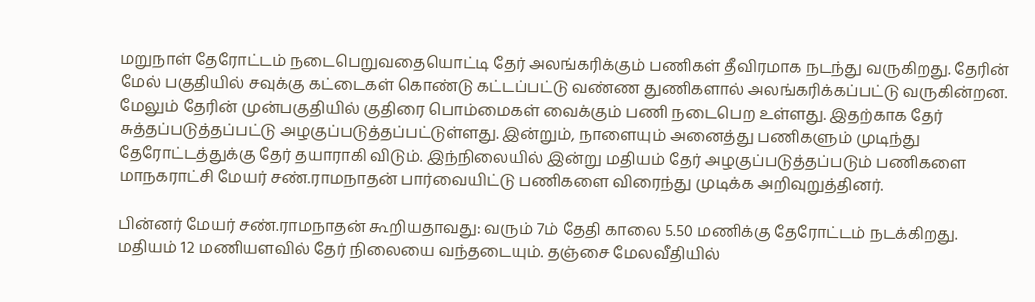மறுநாள் தேரோட்டம் நடைபெறுவதையொட்டி தேர் அலங்கரிக்கும் பணிகள் தீவிரமாக நடந்து வருகிறது. தேரின் மேல் பகுதியில் சவுக்கு கட்டைகள் கொண்டு கட்டப்பட்டு வண்ண துணிகளால் அலங்கரிக்கப்பட்டு வருகின்றன. மேலும் தேரின் முன்பகுதியில் குதிரை பொம்மைகள் வைக்கும் பணி நடைபெற உள்ளது. இதற்காக தேர் சுத்தப்படுத்தப்பட்டு அழகுப்படுத்தப்பட்டுள்ளது. இன்றும், நாளையும் அனைத்து பணிகளும் முடிந்து தேரோட்டத்துக்கு தேர் தயாராகி விடும். இந்நிலையில் இன்று மதியம் தேர் அழகுப்படுத்தப்படும் பணிகளை மாநகராட்சி மேயர் சண்.ராமநாதன் பார்வையிட்டு பணிகளை விரைந்து முடிக்க அறிவுறுத்தினர்.

பின்னர் மேயர் சண்.ராமநாதன் கூறியதாவது: வரும் 7ம் தேதி காலை 5.50 மணிக்கு தேரோட்டம் நடக்கிறது. மதியம் 12 மணியளவில் தேர் நிலையை வந்தடையும். தஞ்சை மேலவீதியில்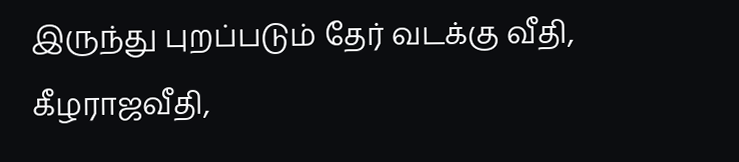இருந்து புறப்படும் தேர் வடக்கு வீதி, கீழராஜவீதி,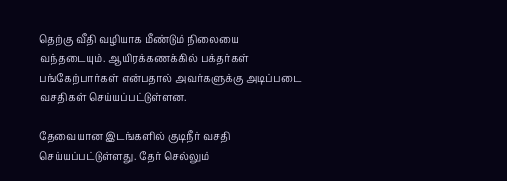தெற்கு வீதி வழியாக மீண்டும் நிலையை வந்தடையும். ஆயிரக்கணக்கில் பக்தர்கள் பங்கேற்பார்கள் என்பதால் அவர்களுக்கு அடிப்படை வசதிகள் செய்யப்பட்டுள்ளன.

தேவையான இடங்களில் குடிநீர் வசதி செய்யப்பட்டுள்ளது. தேர் செல்லும்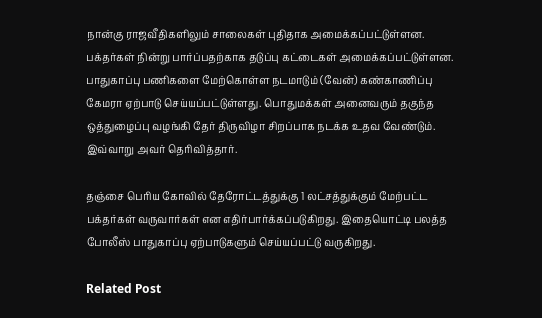நான்கு ராஜவீதிகளிலும் சாலைகள் புதிதாக அமைக்கப்பட்டுள்ளன. பக்தர்கள் நின்று பார்ப்பதற்காக தடுப்பு கட்டைகள் அமைக்கப்பட்டுள்ளன. பாதுகாப்பு பணிகளை மேற்கொள்ள நடமாடும் (வேன்) கண்காணிப்பு கேமரா ஏற்பாடு செய்யப்பட்டுள்ளது. பொதுமக்கள் அனைவரும் தகுந்த ஒத்துழைப்பு வழங்கி தேர் திருவிழா சிறப்பாக நடக்க உதவ வேண்டும். இவ்வாறு அவர் தெரிவித்தார்.

தஞ்சை பெரிய கோவில் தேரோட்டத்துக்கு 1 லட்சத்துக்கும் மேற்பட்ட பக்தர்கள் வருவார்கள் என எதிர்பார்க்கப்படுகிறது. இதையொட்டி பலத்த போலீஸ் பாதுகாப்பு ஏற்பாடுகளும் செய்யப்பட்டு வருகிறது.

Related Post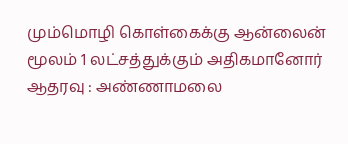மும்மொழி கொள்கைக்கு ஆன்லைன் மூலம் 1 லட்சத்துக்கும் அதிகமானோர் ஆதரவு : அண்ணாமலை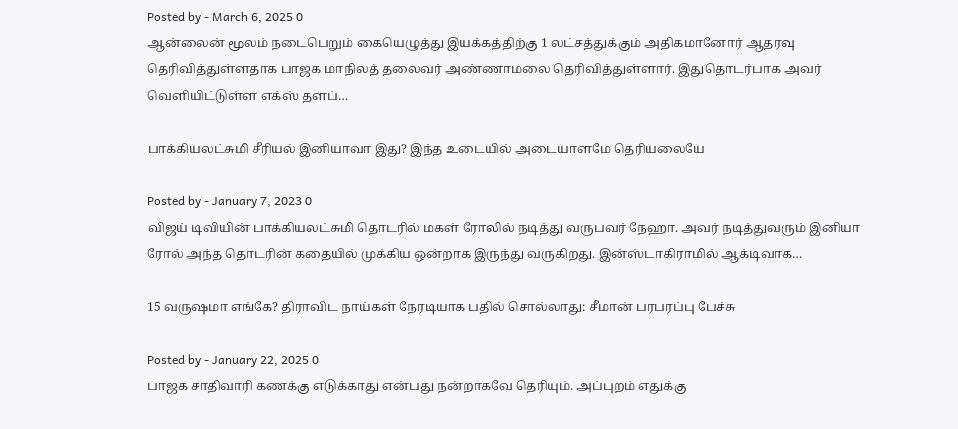Posted by - March 6, 2025 0
ஆன்லைன் மூலம் நடைபெறும் கையெழுத்து இயக்கத்திற்கு 1 லட்சத்துக்கும் அதிகமானோர் ஆதரவு தெரிவித்துள்ளதாக பாஜக மாநிலத் தலைவர் அண்ணாமலை தெரிவித்துள்ளார். இதுதொடர்பாக அவர் வெளியிட்டுள்ள எக்ஸ் தளப்…

பாக்கியலட்சுமி சீரியல் இனியாவா இது? இந்த உடையில் அடையாளமே தெரியலையே

Posted by - January 7, 2023 0
விஜய் டிவியின் பாக்கியலட்சுமி தொடரில் மகள் ரோலில் நடித்து வருபவர் நேஹா. அவர் நடித்துவரும் இனியா ரோல் அந்த தொடரின் கதையில் முக்கிய ஒன்றாக இருந்து வருகிறது. இன்ஸ்டாகிராமில் ஆக்டிவாக…

15 வருஷமா எங்கே? திராவிட நாய்கள் நேரடியாக பதில் சொல்லாது: சீமான் பரபரப்பு பேச்சு

Posted by - January 22, 2025 0
பாஜக சாதிவாரி கணக்கு எடுக்காது என்பது நன்றாகவே தெரியும். அப்புறம் எதுக்கு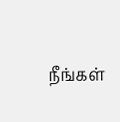நீங்கள்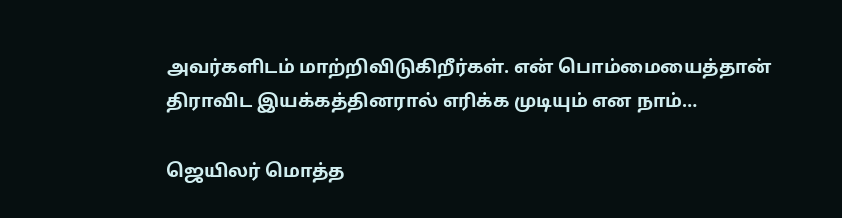அவர்களிடம் மாற்றிவிடுகிறீர்கள். என் பொம்மையைத்தான் திராவிட இயக்கத்தினரால் எரிக்க முடியும் என நாம்…

ஜெயிலர் மொத்த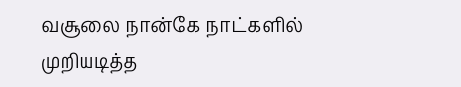வசூலை நான்கே நாட்களில் முறியடித்த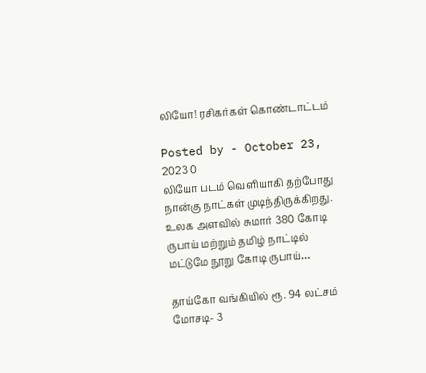லியோ! ரசிகர்கள் கொண்டாட்டம்

Posted by - October 23, 2023 0
லியோ படம் வெளியாகி தற்போது நான்கு நாட்கள் முடிந்திருக்கிறது. உலக அளவில் சுமார் 380 கோடி ருபாய் மற்றும் தமிழ் நாட்டில் மட்டுமே நூறு கோடி ருபாய்…

தாய்கோ வங்கியில் ரூ. 94 லட்சம் மோசடி- 3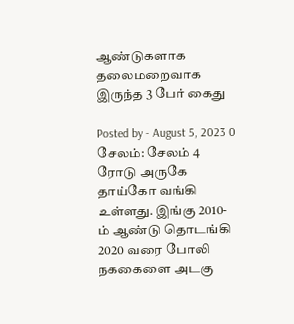ஆண்டுகளாக தலைமறைவாக இருந்த 3 பேர் கைது

Posted by - August 5, 2023 0
சேலம்: சேலம் 4 ரோடு அருகே தாய்கோ வங்கி உள்ளது. இங்கு 2010-ம் ஆண்டு தொடங்கி 2020 வரை போலி நககைளை அடகு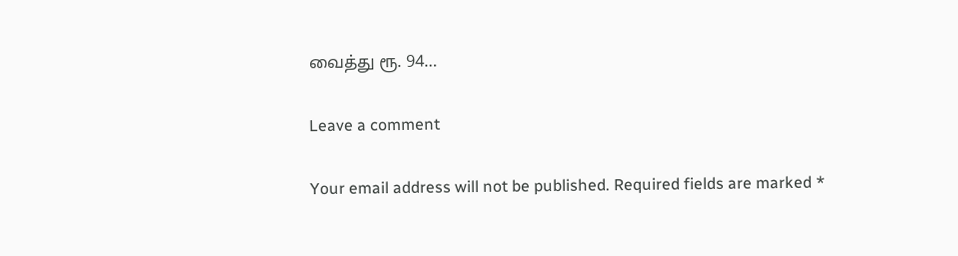வைத்து ரூ. 94…

Leave a comment

Your email address will not be published. Required fields are marked *